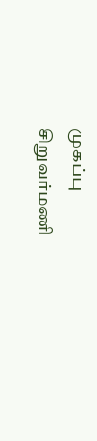முகப்பு
சிறுவர்மணி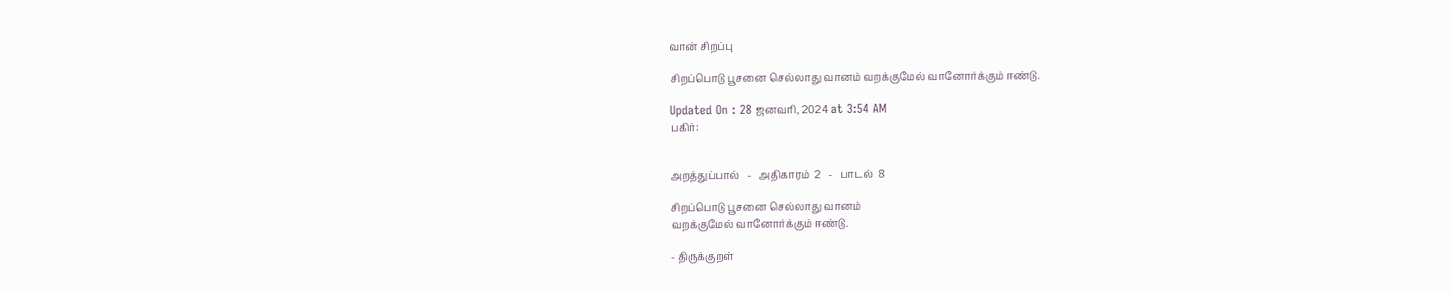வான் சிறப்பு

சிறப்பொடு பூசனை செல்லாது வானம் வறக்குமேல் வானோர்க்கும் ஈண்டு.

Updated On : 28 ஜனவரி, 2024 at 3:54 AM
பகிர்:


அறத்துப்பால்   -   அதிகாரம்  2   -   பாடல்  8

சிறப்பொடு பூசனை செல்லாது வானம்
வறக்குமேல் வானோர்க்கும் ஈண்டு.

- திருக்குறள்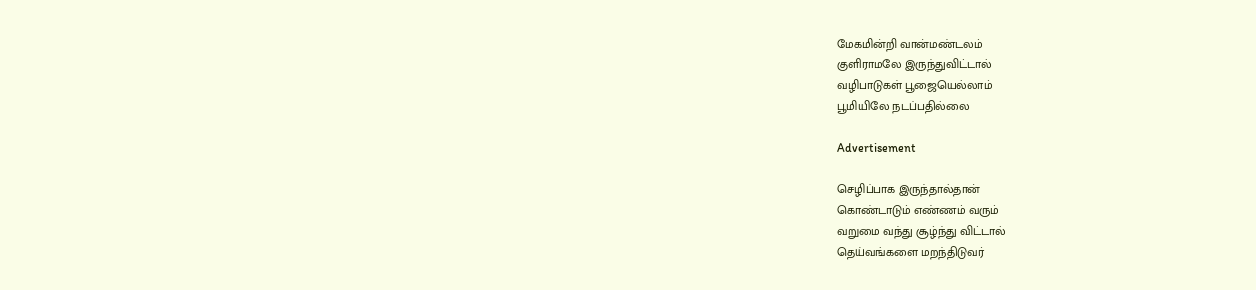மேகமின்றி வான்மண்டலம்
குளிராமலே இருந்துவிட்டால்
வழிபாடுகள் பூஜையெல்லாம்
பூமியிலே நடப்பதில்லை

Advertisement

செழிப்பாக இருந்தால்தான்
கொண்டாடும் எண்ணம் வரும்
வறுமை வந்து சூழ்ந்து விட்டால்
தெய்வங்களை மறந்திடுவர்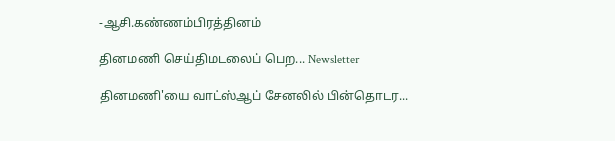-ஆசி.கண்ணம்பிரத்தினம்

தினமணி செய்திமடலைப் பெற... Newsletter

தினமணி'யை வாட்ஸ்ஆப் சேனலில் பின்தொடர...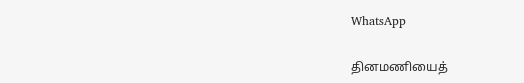WhatsApp

தினமணியைத்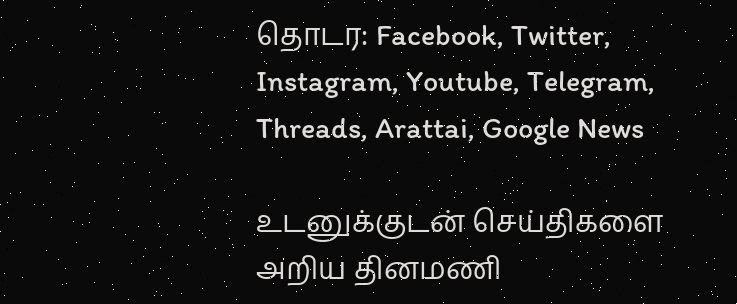தொடர: Facebook, Twitter, Instagram, Youtube, Telegram, Threads, Arattai, Google News

உடனுக்குடன் செய்திகளை அறிய தினமணி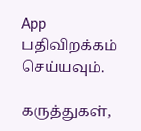App பதிவிறக்கம் செய்யவும்.

கருத்துகள்,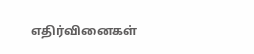எதிர்வினைகள்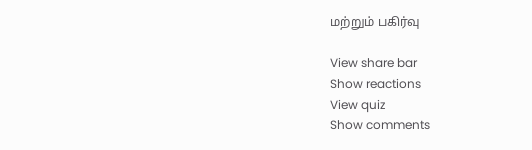மற்றும் பகிர்வு

View share bar
Show reactions
View quiz
Show comments